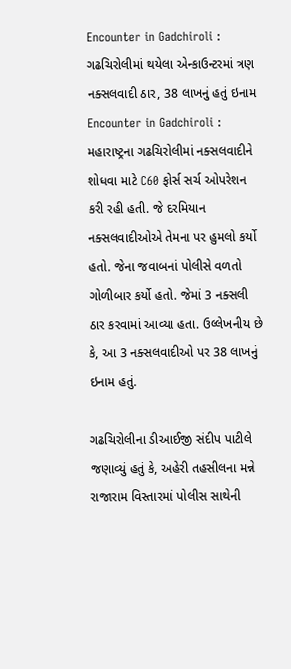Encounter in Gadchiroli : ગઢચિરોલીમાં થયેલા એન્કાઉન્ટરમાં ત્રણ નક્સલવાદી ઠાર, 38 લાખનું હતું ઇનામ
Encounter in Gadchiroli : મહારાષ્ટ્રના ગઢચિરોલીમાં નક્સલવાદીને શોધવા માટે C60 ફોર્સ સર્ચ ઓપરેશન કરી રહી હતી. જે દરમિયાન નક્સલવાદીઓએ તેમના પર હુમલો કર્યો હતો. જેના જવાબનાં પોલીસે વળતો ગોળીબાર કર્યો હતો. જેમાં 3 નક્સલી ઠાર કરવામાં આવ્યા હતા. ઉલ્લેખનીય છે કે, આ 3 નક્સલવાદીઓ પર 38 લાખનું ઇનામ હતું.

ગઢચિરોલીના ડીઆઈજી સંદીપ પાટીલે જણાવ્યું હતું કે, અહેરી તહસીલના મન્ને રાજારામ વિસ્તારમાં પોલીસ સાથેની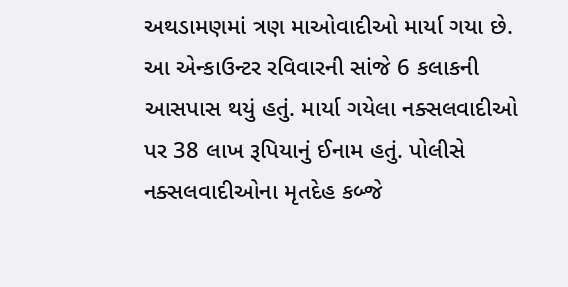અથડામણમાં ત્રણ માઓવાદીઓ માર્યા ગયા છે. આ એન્કાઉન્ટર રવિવારની સાંજે 6 કલાકની આસપાસ થયું હતું. માર્યા ગયેલા નક્સલવાદીઓ પર 38 લાખ રૂપિયાનું ઈનામ હતું. પોલીસે નક્સલવાદીઓના મૃતદેહ કબ્જે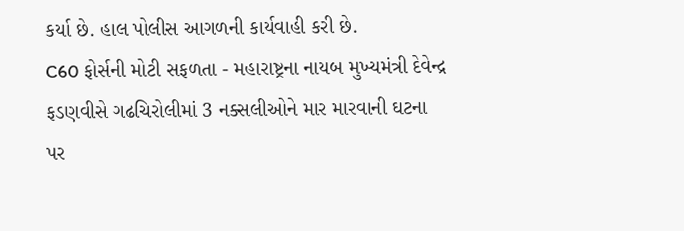કર્યા છે. હાલ પોલીસ આગળની કાર્યવાહી કરી છે.
C60 ફોર્સની મોટી સફળતા - મહારાષ્ટ્રના નાયબ મુખ્યમંત્રી દેવેન્દ્ર ફડણવીસે ગઢચિરોલીમાં 3 નક્સલીઓને માર મારવાની ઘટના પર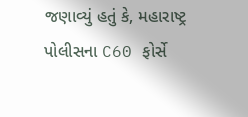જણાવ્યું હતું કે, મહારાષ્ટ્ર પોલીસના C60 ફોર્સે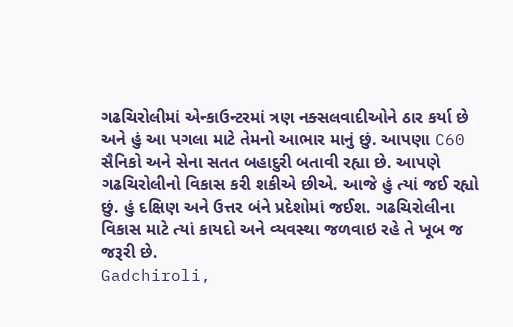ગઢચિરોલીમાં એન્કાઉન્ટરમાં ત્રણ નક્સલવાદીઓને ઠાર કર્યા છે અને હું આ પગલા માટે તેમનો આભાર માનું છું. આપણા C60 સૈનિકો અને સેના સતત બહાદુરી બતાવી રહ્યા છે. આપણે ગઢચિરોલીનો વિકાસ કરી શકીએ છીએ. આજે હું ત્યાં જઈ રહ્યો છું. હું દક્ષિણ અને ઉત્તર બંને પ્રદેશોમાં જઈશ. ગઢચિરોલીના વિકાસ માટે ત્યાં કાયદો અને વ્યવસ્થા જળવાઇ રહે તે ખૂબ જ જરૂરી છે.
Gadchiroli,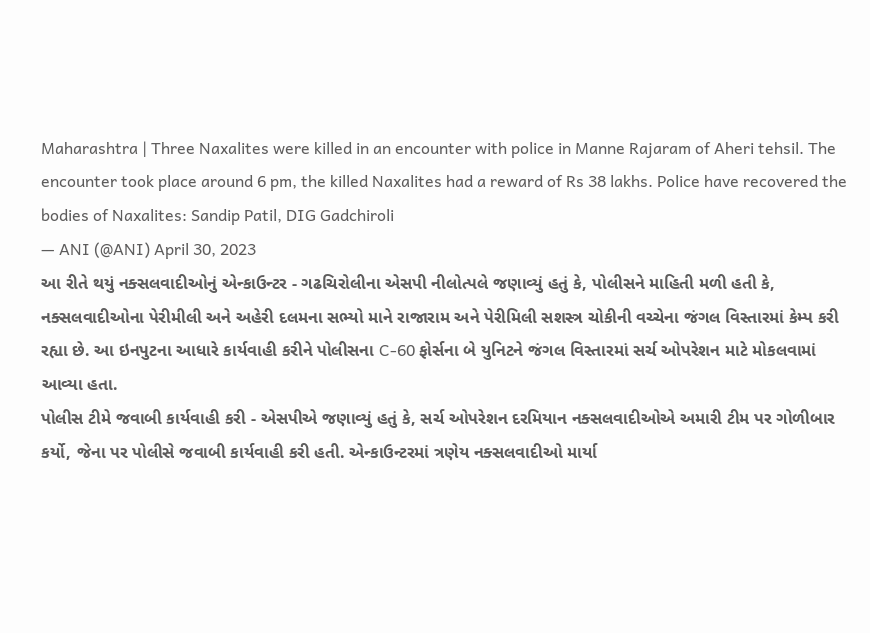Maharashtra | Three Naxalites were killed in an encounter with police in Manne Rajaram of Aheri tehsil. The encounter took place around 6 pm, the killed Naxalites had a reward of Rs 38 lakhs. Police have recovered the bodies of Naxalites: Sandip Patil, DIG Gadchiroli
— ANI (@ANI) April 30, 2023
આ રીતે થયું નક્સલવાદીઓનું એન્કાઉન્ટર - ગઢચિરોલીના એસપી નીલોત્પલે જણાવ્યું હતું કે, પોલીસને માહિતી મળી હતી કે, નક્સલવાદીઓના પેરીમીલી અને અહેરી દલમના સભ્યો માને રાજારામ અને પેરીમિલી સશસ્ત્ર ચોકીની વચ્ચેના જંગલ વિસ્તારમાં કેમ્પ કરી રહ્યા છે. આ ઇનપુટના આધારે કાર્યવાહી કરીને પોલીસના C-60 ફોર્સના બે યુનિટને જંગલ વિસ્તારમાં સર્ચ ઓપરેશન માટે મોકલવામાં આવ્યા હતા.
પોલીસ ટીમે જવાબી કાર્યવાહી કરી - એસપીએ જણાવ્યું હતું કે, સર્ચ ઓપરેશન દરમિયાન નક્સલવાદીઓએ અમારી ટીમ પર ગોળીબાર કર્યો, જેના પર પોલીસે જવાબી કાર્યવાહી કરી હતી. એન્કાઉન્ટરમાં ત્રણેય નક્સલવાદીઓ માર્યા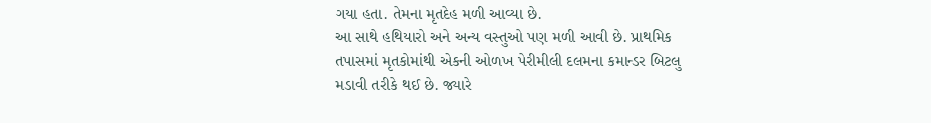ગયા હતા. તેમના મૃતદેહ મળી આવ્યા છે.
આ સાથે હથિયારો અને અન્ય વસ્તુઓ પણ મળી આવી છે. પ્રાથમિક તપાસમાં મૃતકોમાંથી એકની ઓળખ પેરીમીલી દલમના કમાન્ડર બિટલુ મડાવી તરીકે થઈ છે. જ્યારે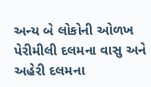અન્ય બે લોકોની ઓળખ પેરીમીલી દલમના વાસુ અને અહેરી દલમના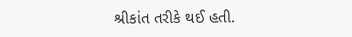શ્રીકાંત તરીકે થઈ હતી.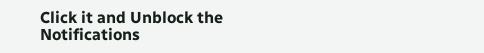Click it and Unblock the Notifications